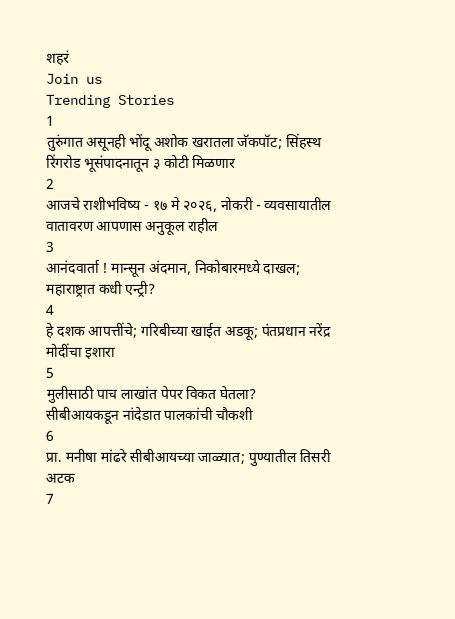शहरं
Join us
Trending Stories
1
तुरुंगात असूनही भोंदू अशोक खरातला जॅकपॉट; सिंहस्थ रिंगरोड भूसंपादनातून ३ कोटी मिळणार
2
आजचे राशीभविष्य - १७ मे २०२६, नोकरी - व्यवसायातील वातावरण आपणास अनुकूल राहील
3
आनंदवार्ता ! मान्सून अंदमान, निकोबारमध्ये दाखल; महाराष्ट्रात कधी एन्ट्री?
4
हे दशक आपत्तींचे; गरिबीच्या खाईत अडकू; पंतप्रधान नरेंद्र मोदींचा इशारा
5
मुलीसाठी पाच लाखांत पेपर विकत घेतला? सीबीआयकडून नांदेडात पालकांची चौकशी
6
प्रा. मनीषा मांढरे सीबीआयच्या जाळ्यात; पुण्यातील तिसरी अटक
7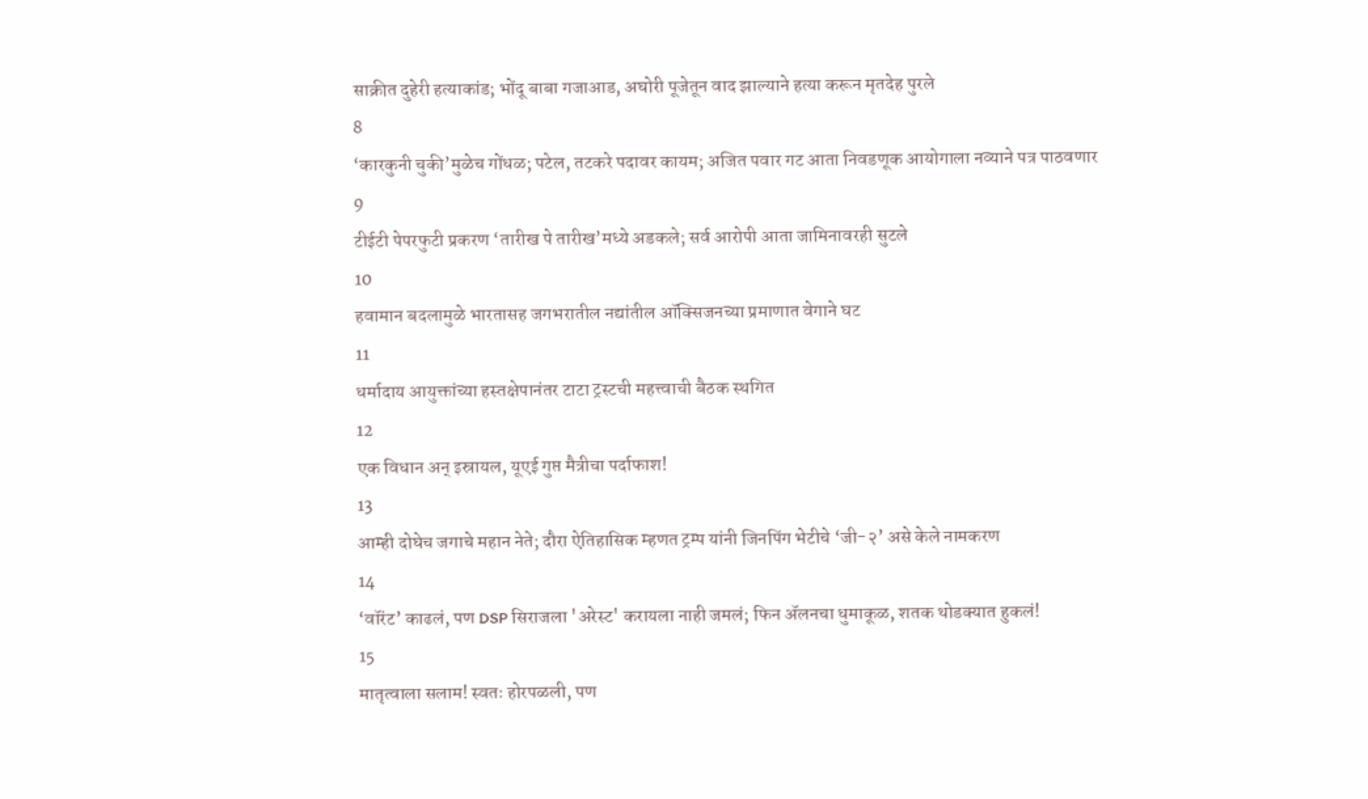साक्रीत दुहेरी हत्याकांड; भोंदू बाबा गजाआड, अघोरी पूजेतून वाद झाल्याने हत्या करून मृतदेह पुरले
8
‘कारकुनी चुकी’मुळेच गोंधळ; पटेल, तटकरे पदावर कायम; अजित पवार गट आता निवडणूक आयोगाला नव्याने पत्र पाठवणार
9
टीईटी पेपरफुटी प्रकरण ‘तारीख पे तारीख’मध्ये अडकले; सर्व आरोपी आता जामिनावरही सुटले
10
हवामान बदलामुळे भारतासह जगभरातील नद्यांतील ऑक्सिजनच्या प्रमाणात वेगाने घट
11
धर्मादाय आयुक्तांच्या हस्तक्षेपानंतर टाटा ट्रस्टची महत्त्वाची बैठक स्थगित
12
एक विधान अन् इस्रायल, यूएई गुप्त मैत्रीचा पर्दाफाश!
13
आम्ही दोघेच जगाचे महान नेते; दौरा ऐतिहासिक म्हणत ट्रम्प यांनी जिनपिंग भेटीचे ‘जी-२’ असे केले नामकरण
14
‘वॉरंट’ काढलं, पण DSP सिराजला 'अरेस्ट' करायला नाही जमलं; फिन ॲलनचा धुमाकूळ, शतक थोडक्यात हुकलं!
15
मातृत्वाला सलाम! स्वतः होरपळली, पण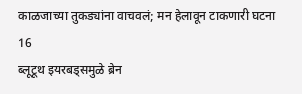काळजाच्या तुकड्यांना वाचवलं; मन हेलावून टाकणारी घटना
16
ब्लूटूथ इयरबड्समुळे ब्रेन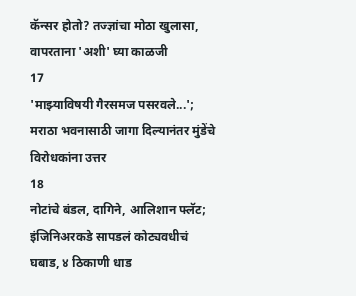कॅन्सर होतो? तज्ज्ञांचा मोठा खुलासा, वापरताना 'अशी' घ्या काळजी
17
'माझ्याविषयी गैरसमज पसरवले...'; मराठा भवनासाठी जागा दिल्यानंतर मुंडेंचे विरोधकांना उत्तर
18
नोटांचे बंडल, दागिने, आलिशान फ्लॅट; इंजिनिअरकडे सापडलं कोट्यवधीचं घबाड, ४ ठिकाणी धाड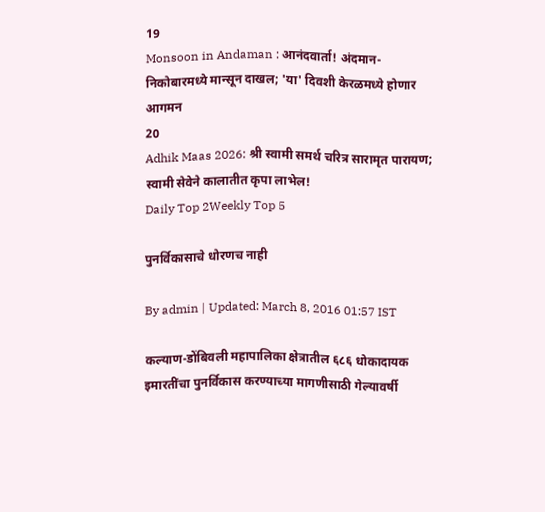19
Monsoon in Andaman : आनंदवार्ता! अंदमान-निकोबारमध्ये मान्सून दाखल; 'या' दिवशी केरळमध्ये होणार आगमन
20
Adhik Maas 2026: श्री स्वामी समर्थ चरित्र सारामृत पारायण; स्वामी सेवेने कालातीत कृपा लाभेल!
Daily Top 2Weekly Top 5

पुनर्विकासाचे धोरणच नाही

By admin | Updated: March 8, 2016 01:57 IST

कल्याण-डोंबिवली महापालिका क्षेत्रातील ६८६ धोकादायक इमारतींचा पुनर्विकास करण्याच्या मागणीसाठी गेल्यावर्षी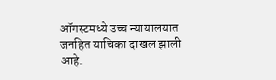ऑगस्टमध्ये उच्च न्यायालयात जनहित याचिका दाखल झाली आहे.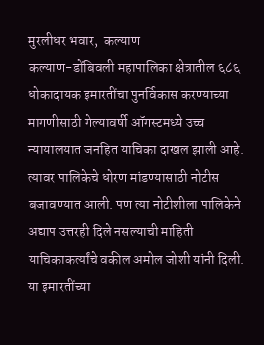मुरलीधर भवार,  कल्याण
कल्याण-डोंबिवली महापालिका क्षेत्रातील ६८६ धोकादायक इमारतींचा पुनर्विकास करण्याच्या मागणीसाठी गेल्यावर्षी ऑगस्टमध्ये उच्च न्यायालयात जनहित याचिका दाखल झाली आहे. त्यावर पालिकेचे धोरण मांडण्यासाठी नोटीस बजावण्यात आली. पण त्या नोटीशीला पालिकेने अद्याप उत्तरही दिले नसल्याची माहिती याचिकाकर्त्यांचे वकील अमोल जोशी यांनी दिली. या इमारतींच्या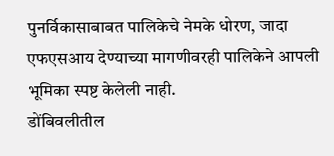पुनर्विकासाबाबत पालिकेचे नेमके धोरण, जादा एफएसआय देण्याच्या मागणीवरही पालिकेने आपली भूमिका स्पष्ट केलेली नाही.
डोंबिवलीतील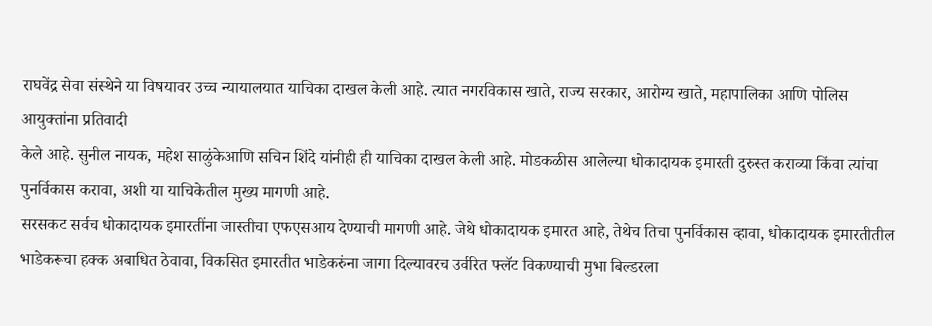राघवेंद्र सेवा संस्थेने या विषयावर उच्च न्यायालयात याचिका दाखल केली आहे. त्यात नगरविकास खाते, राज्य सरकार, आरोग्य खाते, महापालिका आणि पोलिस आयुक्तांना प्रतिवादी
केले आहे. सुनील नायक, महेश साळुंकेआणि सचिन शिंदे यांनीही ही याचिका दाखल केली आहे. मोडकळीस आलेल्या धोकादायक इमारती दुरुस्त कराव्या किंवा त्यांचा पुनर्विकास करावा, अशी या याचिकेतील मुख्य मागणी आहे.
सरसकट सर्वच धोकादायक इमारतींना जास्तीचा एफएसआय देण्याची मागणी आहे. जेथे धोकादायक इमारत आहे, तेथेच तिचा पुनर्विकास व्हावा, धोकादायक इमारतीतील भाडेकरूचा हक्क अबाधित ठेवावा, विकसित इमारतीत भाडेकरुंना जागा दिल्यावरच उर्वरित फ्लॅट विकण्याची मुभा बिल्डरला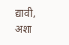द्यावी, अशा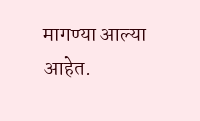मागण्या आल्या आहेत.